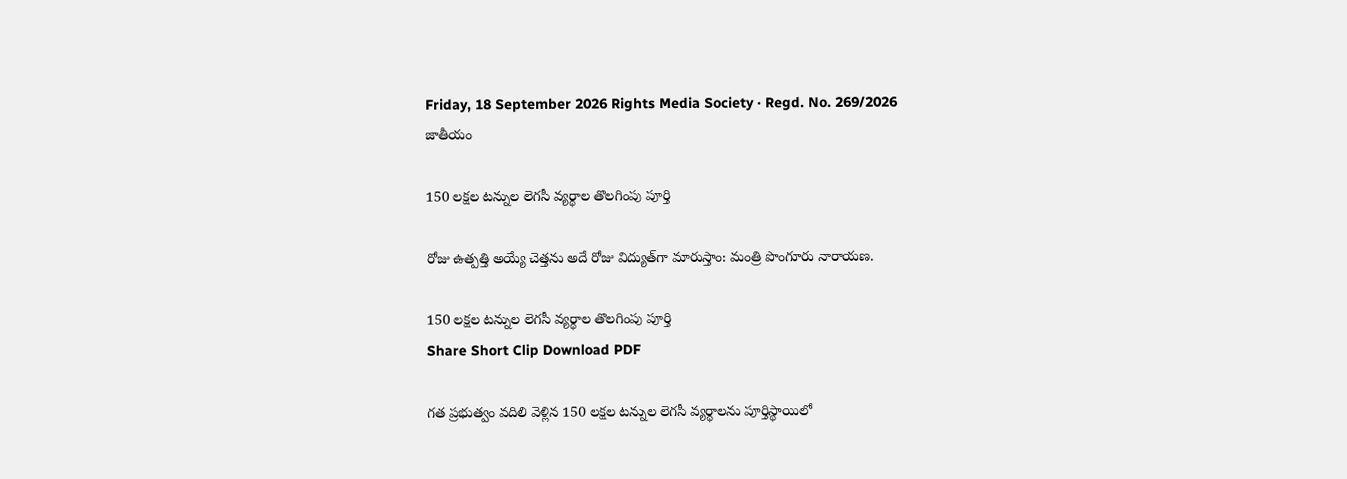Friday, 18 September 2026 Rights Media Society · Regd. No. 269/2026
జాతీయం

150 లక్షల టన్నుల లెగసీ వ్యర్థాల తొలగింపు పూర్తి

రోజు ఉత్పత్తి అయ్యే చెత్తను అదే రోజు విద్యుత్‌గా మారుస్తాం: మంత్రి పొంగూరు నారాయణ.

150 లక్షల టన్నుల లెగసీ వ్యర్థాల తొలగింపు పూర్తి
Share Short Clip Download PDF

గత ప్రభుత్వం వదిలి వెళ్లిన 150 లక్షల టన్నుల లెగసీ వ్యర్థాలను పూర్తిస్థాయిలో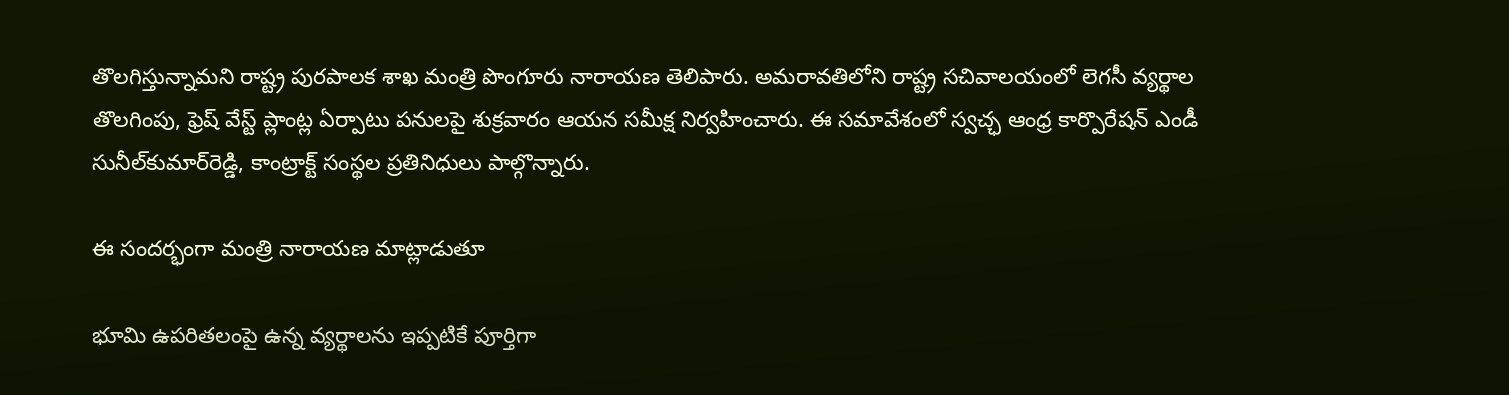తొలగిస్తున్నామని రాష్ట్ర పురపాలక శాఖ మంత్రి పొంగూరు నారాయణ తెలిపారు. అమరావతిలోని రాష్ట్ర సచివాలయంలో లెగసీ వ్యర్థాల తొలగింపు, ఫ్రెష్‌ వేస్ట్‌ ప్లాంట్ల ఏర్పాటు పనులపై శుక్రవారం ఆయన సమీక్ష నిర్వహించారు. ఈ సమావేశంలో స్వచ్ఛ ఆంధ్ర కార్పొరేషన్‌ ఎండీ సునీల్‌కుమార్‌రెడ్డి, కాంట్రాక్ట్‌ సంస్థల ప్రతినిధులు పాల్గొన్నారు.

ఈ సందర్భంగా మంత్రి నారాయణ మాట్లాడుతూ

భూమి ఉపరితలంపై ఉన్న వ్యర్థాలను ఇప్పటికే పూర్తిగా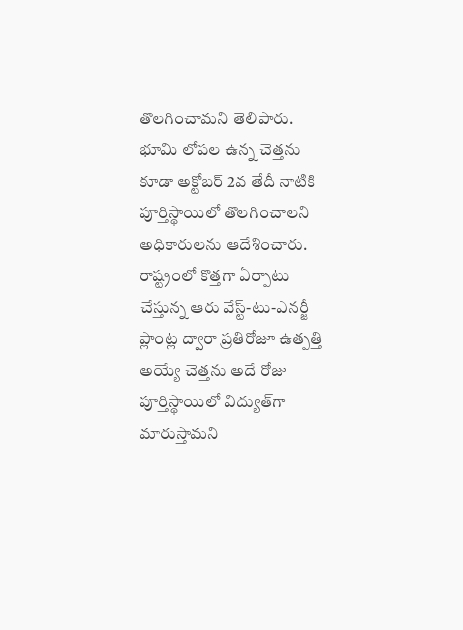తొలగించామని తెలిపారు. భూమి లోపల ఉన్న చెత్తను కూడా అక్టోబర్‌ 2వ తేదీ నాటికి పూర్తిస్థాయిలో తొలగించాలని అధికారులను ఆదేశించారు. రాష్ట్రంలో కొత్తగా ఏర్పాటు చేస్తున్న ఆరు వేస్ట్‌-టు-ఎనర్జీ ప్లాంట్ల ద్వారా ప్రతిరోజూ ఉత్పత్తి అయ్యే చెత్తను అదే రోజు పూర్తిస్థాయిలో విద్యుత్‌గా మారుస్తామని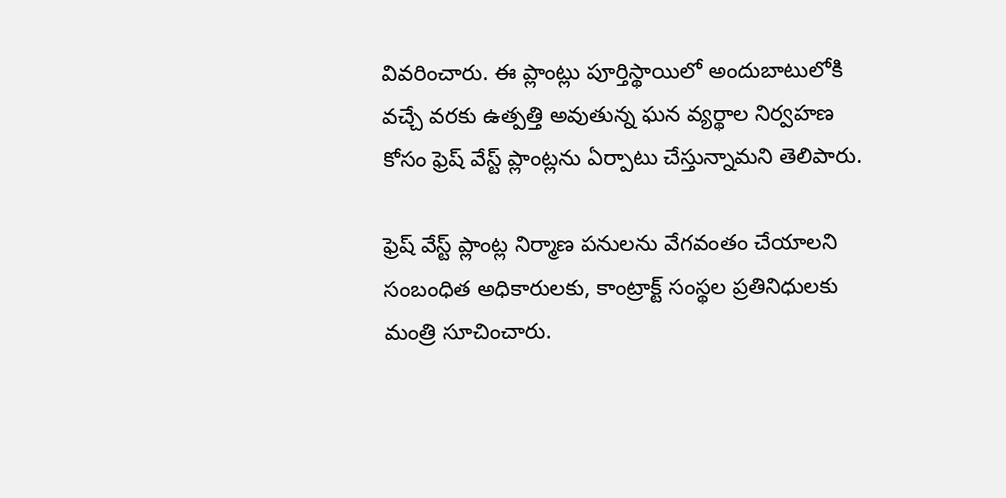వివరించారు. ఈ ప్లాంట్లు పూర్తిస్థాయిలో అందుబాటులోకి వచ్చే వరకు ఉత్పత్తి అవుతున్న ఘన వ్యర్థాల నిర్వహణ కోసం ఫ్రెష్‌ వేస్ట్‌ ప్లాంట్లను ఏర్పాటు చేస్తున్నామని తెలిపారు.

ఫ్రెష్‌ వేస్ట్‌ ప్లాంట్ల నిర్మాణ పనులను వేగవంతం చేయాలని సంబంధిత అధికారులకు, కాంట్రాక్ట్‌ సంస్థల ప్రతినిధులకు మంత్రి సూచించారు.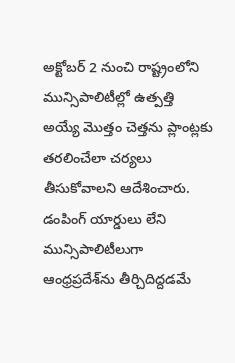అక్టోబర్‌ 2 నుంచి రాష్ట్రంలోని మున్సిపాలిటీల్లో ఉత్పత్తి అయ్యే మొత్తం చెత్తను ప్లాంట్లకు తరలించేలా చర్యలు తీసుకోవాలని ఆదేశించారు. డంపింగ్‌ యార్డులు లేని మున్సిపాలిటీలుగా ఆంధ్రప్రదేశ్‌ను తీర్చిదిద్దడమే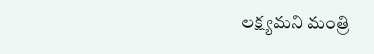లక్ష్యమని మంత్రి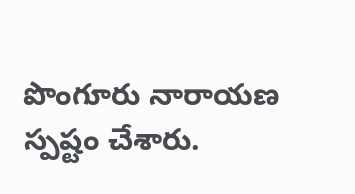పొంగూరు నారాయణ స్పష్టం చేశారు.